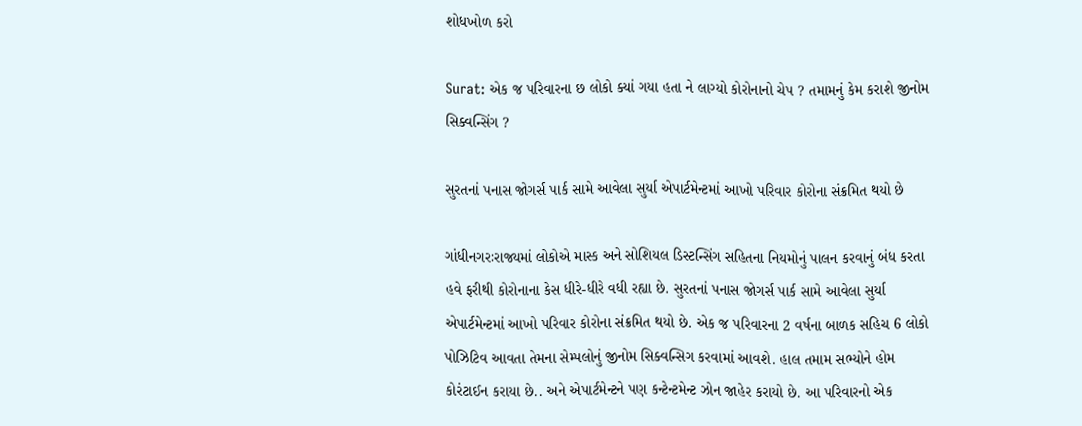શોધખોળ કરો

Surat: એક જ પરિવારના છ લોકો ક્યાં ગયા હતા ને લાગ્યો કોરોનાનો ચેપ ? તમામનું કેમ કરાશે જીનોમ સિક્વન્સિંગ ?

સુરતનાં પનાસ જોગર્સ પાર્ક સામે આવેલા સુર્યા એપાર્ટમેન્ટમાં આખો પરિવાર કોરોના સંક્રમિત થયો છે

ગાંધીનગરઃરાજ્યમાં લોકોએ માસ્ક અને સોશિયલ ડિસ્ટન્સિંગ સહિતના નિયમોનું પાલન કરવાનું બંધ કરતા હવે ફરીથી કોરોનાના કેસ ધીરે-ધીરે વધી રહ્યા છે. સુરતનાં પનાસ જોગર્સ પાર્ક સામે આવેલા સુર્યા એપાર્ટમેન્ટમાં આખો પરિવાર કોરોના સંક્રમિત થયો છે. એક જ પરિવારના 2 વર્ષના બાળક સહિચ 6 લોકો પોઝિટિવ આવતા તેમના સેમ્પલોનું જીનોમ સિક્વન્સિગ કરવામાં આવશે. હાલ તમામ સભ્યોને હોમ કોરંટાઈન કરાયા છે.. અને એપાર્ટમેન્ટને પણ કન્ટેન્ટમેન્ટ ઝોન જાહેર કરાયો છે. આ પરિવારનો એક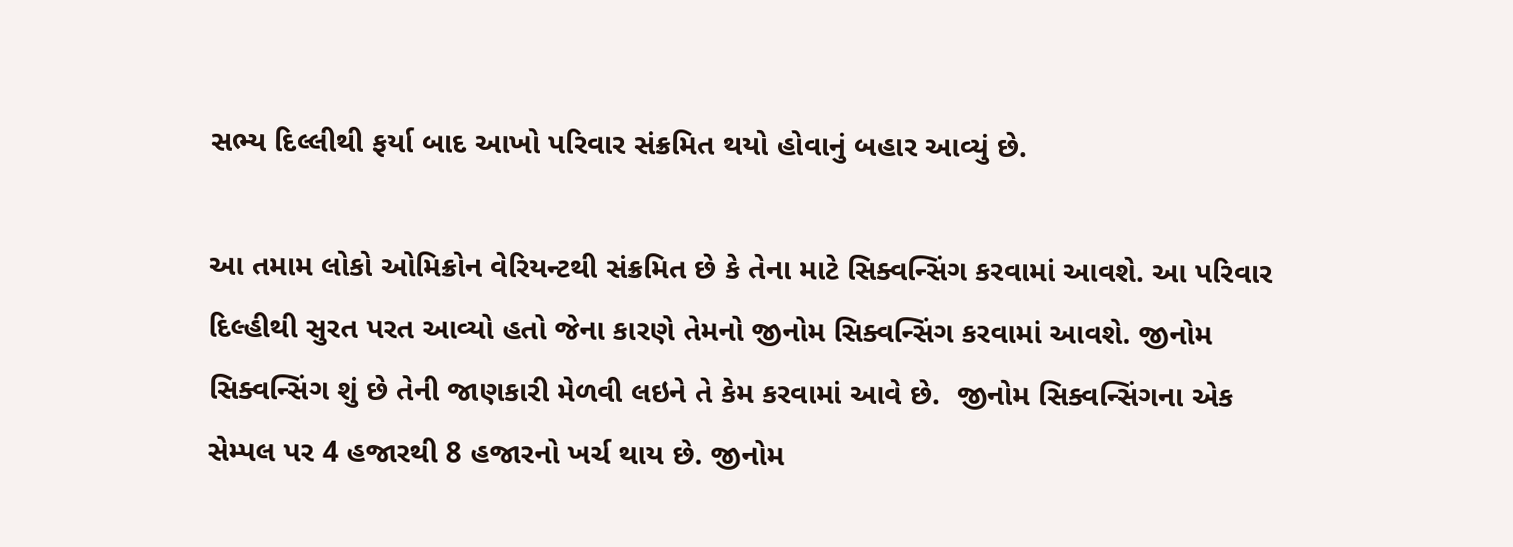સભ્ય દિલ્લીથી ફર્યા બાદ આખો પરિવાર સંક્રમિત થયો હોવાનું બહાર આવ્યું છે.

આ તમામ લોકો ઓમિક્રોન વેરિયન્ટથી સંક્રમિત છે કે તેના માટે સિક્વન્સિંગ કરવામાં આવશે. આ પરિવાર દિલ્હીથી સુરત પરત આવ્યો હતો જેના કારણે તેમનો જીનોમ સિક્વન્સિંગ કરવામાં આવશે. જીનોમ સિક્વન્સિંગ શું છે તેની જાણકારી મેળવી લઇને તે કેમ કરવામાં આવે છે.  જીનોમ સિક્વન્સિંગના એક સેમ્પલ પર 4 હજારથી 8 હજારનો ખર્ચ થાય છે. જીનોમ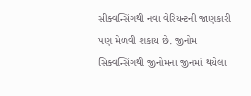સીક્વન્સિંગથી નવા વેરિયન્ટની જાણકારી પણ મેળવી શકાય છે. જીનોમ સિક્વન્સિંગથી જીનોમના જીનમાં થયેલા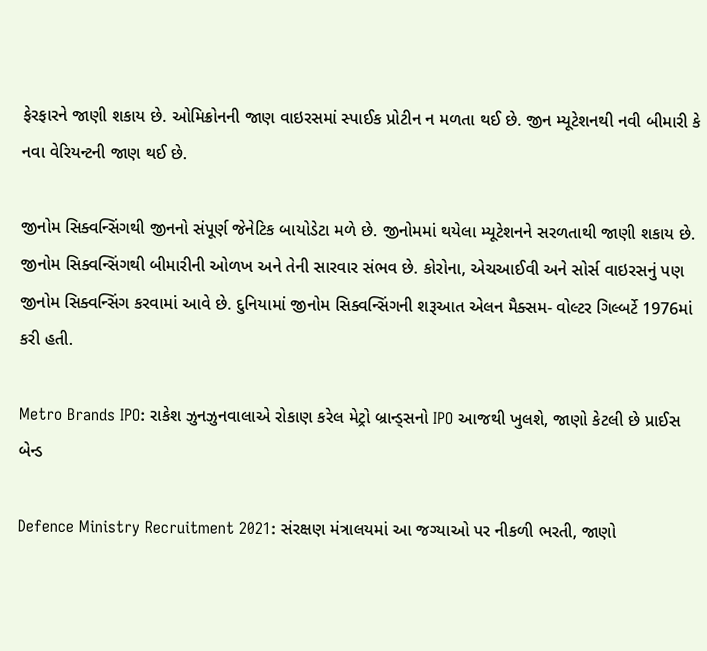ફેરફારને જાણી શકાય છે. ઓમિક્રોનની જાણ વાઇરસમાં સ્પાઈક પ્રોટીન ન મળતા થઈ છે. જીન મ્યૂટેશનથી નવી બીમારી કે નવા વેરિયન્ટની જાણ થઈ છે.

જીનોમ સિક્વન્સિંગથી જીનનો સંપૂર્ણ જેનેટિક બાયોડેટા મળે છે. જીનોમમાં થયેલા મ્યૂટેશનને સરળતાથી જાણી શકાય છે. જીનોમ સિક્વન્સિંગથી બીમારીની ઓળખ અને તેની સારવાર સંભવ છે. કોરોના, એચઆઈવી અને સોર્સ વાઇરસનું પણ જીનોમ સિક્વન્સિંગ કરવામાં આવે છે. દુનિયામાં જીનોમ સિક્વન્સિંગની શરૂઆત એલન મૈક્સમ- વોલ્ટર ગિલ્બર્ટે 1976માં કરી હતી.

Metro Brands IPO: રાકેશ ઝુનઝુનવાલાએ રોકાણ કરેલ મેટ્રો બ્રાન્ડ્સનો IPO આજથી ખુલશે, જાણો કેટલી છે પ્રાઈસ બેન્ડ

Defence Ministry Recruitment 2021: સંરક્ષણ મંત્રાલયમાં આ જગ્યાઓ પર નીકળી ભરતી, જાણો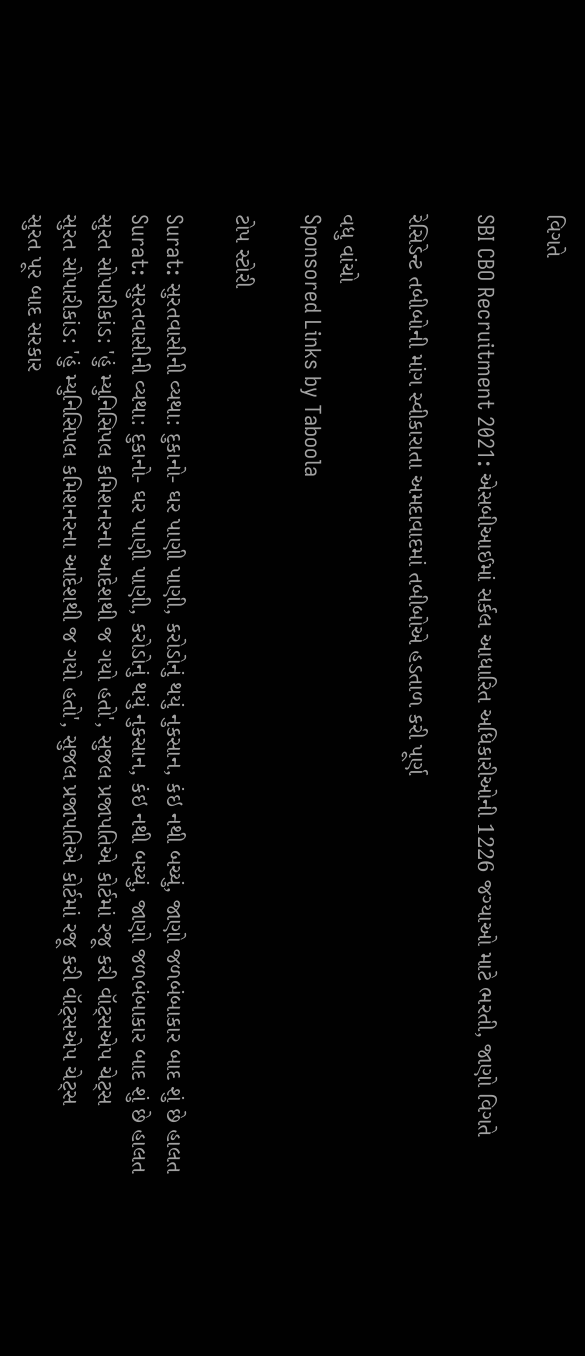વિગતે

SBI CBO Recruitment 2021: એસબીઆઈમાં સર્કલ આધારિત અધિકારીઓની 1226 જગ્યાઓ માટે ભરતી, જાણો વિગતે

રેસિડેન્ટ તબીબોની માંગ સ્વીકારાતા અમદાવાદમાં તબીબોએ હડતાળ કરી પૂર્ણ

વધુ વાંચો
Sponsored Links by Taboola

ટોપ સ્ટોરી

Surat: સુરતવાસીની વ્યથા: દુકાનો- ઘર પાણી પાણી, કરોડોનું થયું નુકસાન, કંઇ નથી બચ્યું, જાણો જળબંબાકાર બાદ શું છે હાલત
Surat: સુરતવાસીની વ્યથા: દુકાનો- ઘર પાણી પાણી, કરોડોનું થયું નુકસાન, કંઇ નથી બચ્યું, જાણો જળબંબાકાર બાદ શું છે હાલત
સુરત સોપારીકાંડ: 'હું મ્યુનિસિપલ કમિશનરના આદેશથી જ ગયો હતો', સુજલ પ્રજાપતિએ કોર્ટમાં રજૂ કરી વૉટ્સએપ ચેટ્સ
સુરત સોપારીકાંડ: 'હું મ્યુનિસિપલ કમિશનરના આદેશથી જ ગયો હતો', સુજલ પ્રજાપતિએ કોર્ટમાં રજૂ કરી વૉટ્સએપ ચેટ્સ
સુરત પૂર બાદ સરકાર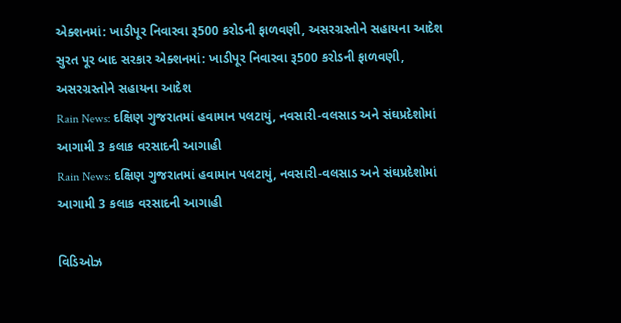એક્શનમાં: ખાડીપૂર નિવારવા રૂ500 કરોડની ફાળવણી, અસરગ્રસ્તોને સહાયના આદેશ
સુરત પૂર બાદ સરકાર એક્શનમાં: ખાડીપૂર નિવારવા રૂ500 કરોડની ફાળવણી, અસરગ્રસ્તોને સહાયના આદેશ
Rain News: દક્ષિણ ગુજરાતમાં હવામાન પલટાયું, નવસારી-વલસાડ અને સંઘપ્રદેશોમાં આગામી 3 કલાક વરસાદની આગાહી
Rain News: દક્ષિણ ગુજરાતમાં હવામાન પલટાયું, નવસારી-વલસાડ અને સંઘપ્રદેશોમાં આગામી 3 કલાક વરસાદની આગાહી

વિડિઓઝ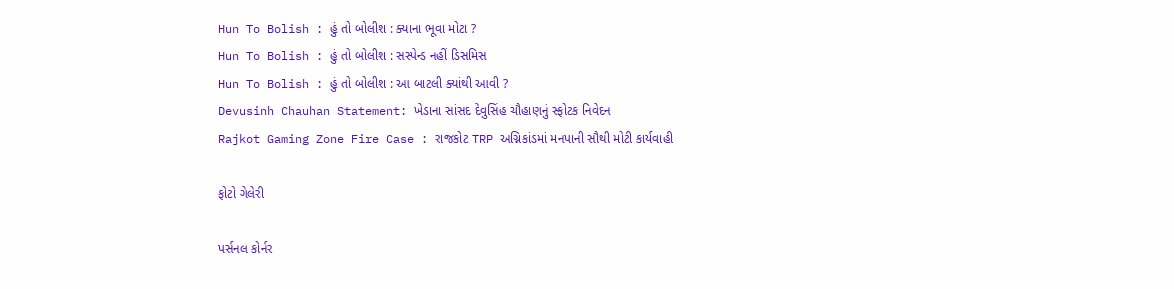Hun To Bolish : હું તો બોલીશ : ક્યાના ભૂવા મોટા ?
Hun To Bolish : હું તો બોલીશ : સસ્પેન્ડ નહીં ડિસમિસ
Hun To Bolish : હું તો બોલીશ : આ બાટલી ક્યાંથી આવી ?
Devusinh Chauhan Statement: ખેડાના સાંસદ દેવુસિંહ ચૌહાણનું સ્ફોટક નિવેદન
Rajkot Gaming Zone Fire Case : રાજકોટ TRP અગ્નિકાંડમાં મનપાની સૌથી મોટી કાર્યવાહી

ફોટો ગેલેરી

પર્સનલ કોર્નર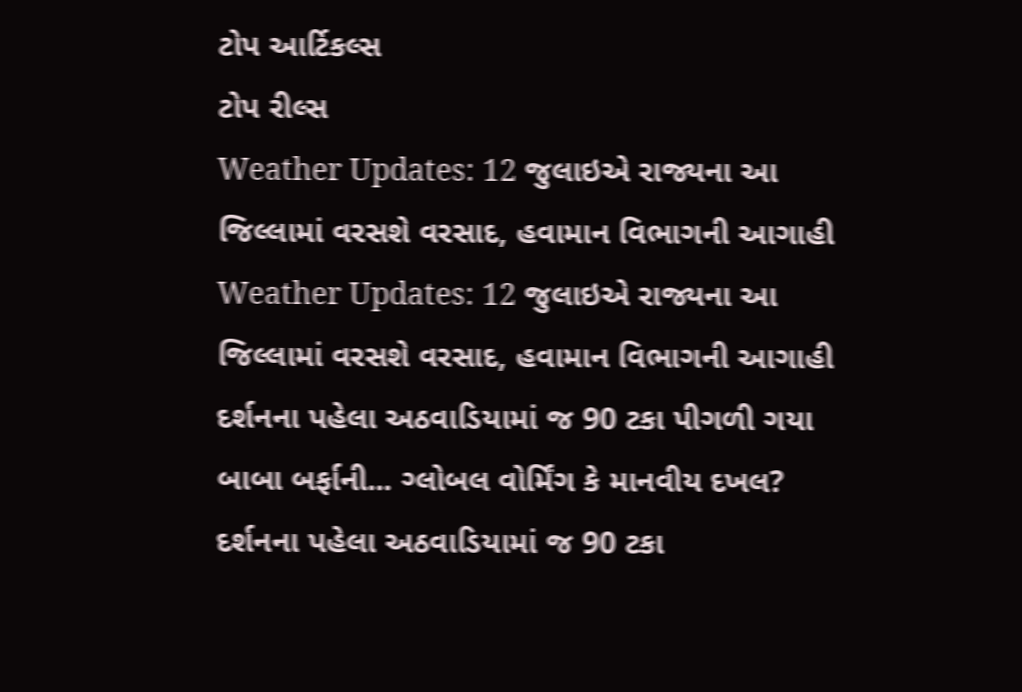ટોપ આર્ટિકલ્સ
ટોપ રીલ્સ
Weather Updates: 12 જુલાઇએ રાજ્યના આ જિલ્લામાં વરસશે વરસાદ, હવામાન વિભાગની આગાહી
Weather Updates: 12 જુલાઇએ રાજ્યના આ જિલ્લામાં વરસશે વરસાદ, હવામાન વિભાગની આગાહી
દર્શનના પહેલા અઠવાડિયામાં જ 90 ટકા પીગળી ગયા બાબા બર્ફાની... ગ્લોબલ વોર્મિંગ કે માનવીય દખલ?
દર્શનના પહેલા અઠવાડિયામાં જ 90 ટકા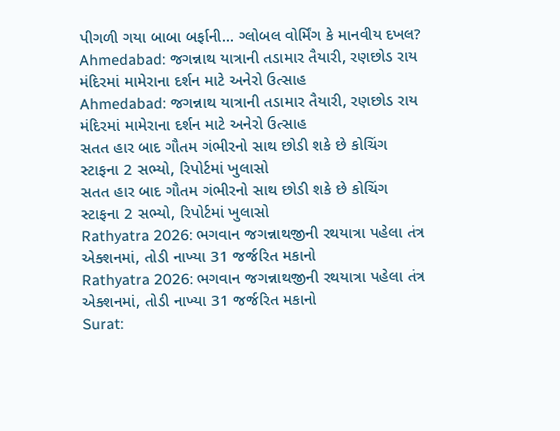પીગળી ગયા બાબા બર્ફાની... ગ્લોબલ વોર્મિંગ કે માનવીય દખલ?
Ahmedabad: જગન્નાથ યાત્રાની તડામાર તૈયારી, રણછોડ રાય મંદિરમાં મામેરાના દર્શન માટે અનેરો ઉત્સાહ
Ahmedabad: જગન્નાથ યાત્રાની તડામાર તૈયારી, રણછોડ રાય મંદિરમાં મામેરાના દર્શન માટે અનેરો ઉત્સાહ
સતત હાર બાદ ગૌતમ ગંભીરનો સાથ છોડી શકે છે કોચિંગ સ્ટાફના 2 સભ્યો, રિપોર્ટમાં ખુલાસો
સતત હાર બાદ ગૌતમ ગંભીરનો સાથ છોડી શકે છે કોચિંગ સ્ટાફના 2 સભ્યો, રિપોર્ટમાં ખુલાસો
Rathyatra 2026: ભગવાન જગન્નાથજીની રથયાત્રા પહેલા તંત્ર એક્શનમાં, તોડી નાખ્યા 31 જર્જરિત મકાનો
Rathyatra 2026: ભગવાન જગન્નાથજીની રથયાત્રા પહેલા તંત્ર એક્શનમાં, તોડી નાખ્યા 31 જર્જરિત મકાનો
Surat: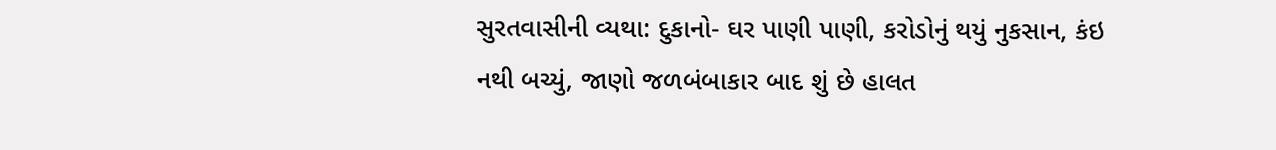સુરતવાસીની વ્યથા: દુકાનો- ઘર પાણી પાણી, કરોડોનું થયું નુકસાન, કંઇ નથી બચ્યું, જાણો જળબંબાકાર બાદ શું છે હાલત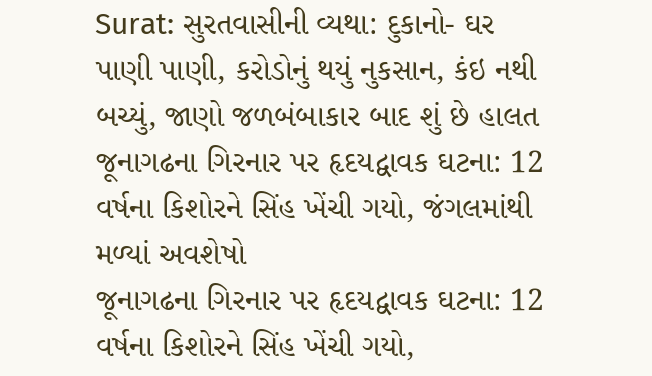Surat: સુરતવાસીની વ્યથા: દુકાનો- ઘર પાણી પાણી, કરોડોનું થયું નુકસાન, કંઇ નથી બચ્યું, જાણો જળબંબાકાર બાદ શું છે હાલત
જૂનાગઢના ગિરનાર પર હૃદયદ્વાવક ઘટના: 12 વર્ષના કિશોરને સિંહ ખેંચી ગયો, જંગલમાંથી મળ્યાં અવશેષો
જૂનાગઢના ગિરનાર પર હૃદયદ્વાવક ઘટના: 12 વર્ષના કિશોરને સિંહ ખેંચી ગયો,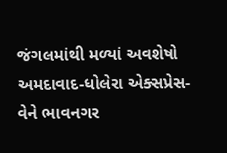જંગલમાંથી મળ્યાં અવશેષો
અમદાવાદ-ધોલેરા એક્સપ્રેસ-વેને ભાવનગર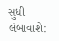સુધી લંબાવાશે: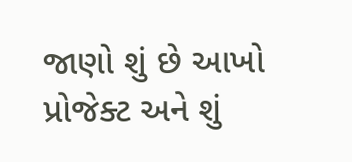જાણો શું છે આખો પ્રોજેક્ટ અને શું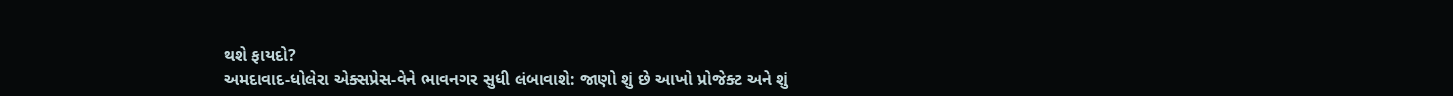થશે ફાયદો?
અમદાવાદ-ધોલેરા એક્સપ્રેસ-વેને ભાવનગર સુધી લંબાવાશે: જાણો શું છે આખો પ્રોજેક્ટ અને શું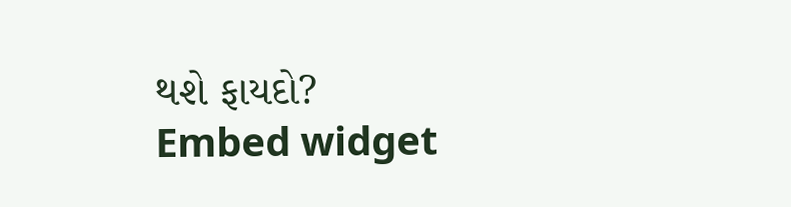થશે ફાયદો?
Embed widget